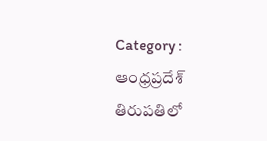Category : ఆంధ్రప్రదేశ్
తిరుపతిలో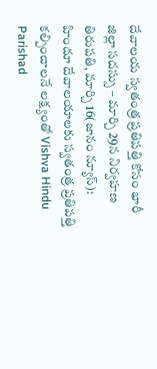దేవాలయ స్వతంత్ర ప్రతిపత్తి కోసం భారీ జిల్లా సదస్సు – మార్చి 29న నిర్వహణ
తిరుపతి, మార్చి 16(జానం న్యూస్): హిందూ దేవాలయాలకు స్వతంత్ర ప్రతిపత్తి కల్పించాలనే లక్ష్యంతో Vishva Hindu Parishad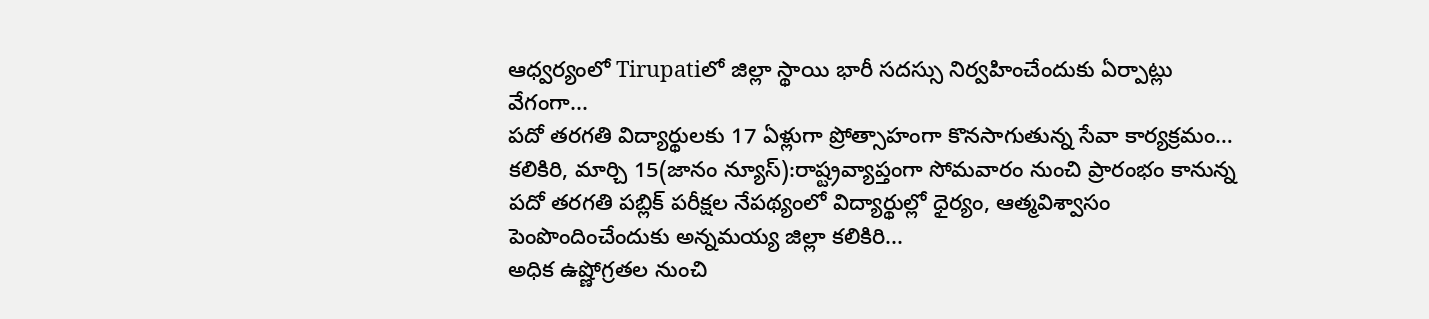ఆధ్వర్యంలో Tirupatiలో జిల్లా స్థాయి భారీ సదస్సు నిర్వహించేందుకు ఏర్పాట్లు వేగంగా...
పదో తరగతి విద్యార్థులకు 17 ఏళ్లుగా ప్రోత్సాహంగా కొనసాగుతున్న సేవా కార్యక్రమం…
కలికిరి, మార్చి 15(జానం న్యూస్):రాష్ట్రవ్యాప్తంగా సోమవారం నుంచి ప్రారంభం కానున్న పదో తరగతి పబ్లిక్ పరీక్షల నేపథ్యంలో విద్యార్థుల్లో ధైర్యం, ఆత్మవిశ్వాసం పెంపొందించేందుకు అన్నమయ్య జిల్లా కలికిరి...
అధిక ఉష్ణోగ్రతల నుంచి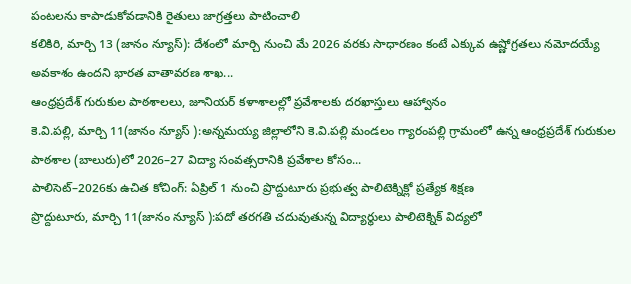పంటలను కాపాడుకోవడానికి రైతులు జాగ్రత్తలు పాటించాలి
కలికిరి, మార్చి 13 (జానం న్యూస్): దేశంలో మార్చి నుంచి మే 2026 వరకు సాధారణం కంటే ఎక్కువ ఉష్ణోగ్రతలు నమోదయ్యే అవకాశం ఉందని భారత వాతావరణ శాఖ...
ఆంధ్రప్రదేశ్ గురుకుల పాఠశాలలు, జూనియర్ కళాశాలల్లో ప్రవేశాలకు దరఖాస్తులు ఆహ్వానం
కె.వి.పల్లి, మార్చి 11(జానం న్యూస్ ):అన్నమయ్య జిల్లాలోని కె.వి.పల్లి మండలం గ్యారంపల్లి గ్రామంలో ఉన్న ఆంధ్రప్రదేశ్ గురుకుల పాఠశాల (బాలురు)లో 2026–27 విద్యా సంవత్సరానికి ప్రవేశాల కోసం...
పాలిసెట్–2026కు ఉచిత కోచింగ్: ఏప్రిల్ 1 నుంచి ప్రొద్దుటూరు ప్రభుత్వ పాలిటెక్నిక్లో ప్రత్యేక శిక్షణ
ప్రొద్దుటూరు, మార్చి 11(జానం న్యూస్ ):పదో తరగతి చదువుతున్న విద్యార్థులు పాలిటెక్నిక్ విద్యలో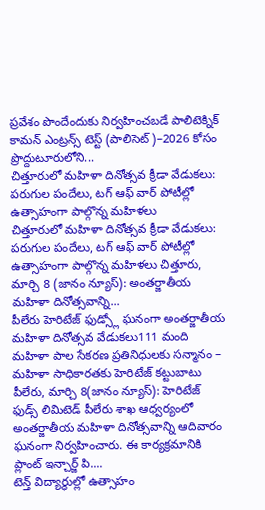ప్రవేశం పొందేందుకు నిర్వహించబడే పాలిటెక్నిక్ కామన్ ఎంట్రన్స్ టెస్ట్ (పాలిసెట్)–2026 కోసం ప్రొద్దుటూరులోని...
చిత్తూరులో మహిళా దినోత్సవ క్రీడా వేడుకలు: పరుగుల పందేలు, టగ్ ఆఫ్ వార్ పోటీల్లో ఉత్సాహంగా పాల్గొన్న మహిళలు
చిత్తూరులో మహిళా దినోత్సవ క్రీడా వేడుకలు: పరుగుల పందేలు, టగ్ ఆఫ్ వార్ పోటీల్లో ఉత్సాహంగా పాల్గొన్న మహిళలు చిత్తూరు, మార్చి 8 (జానం న్యూస్): అంతర్జాతీయ మహిళా దినోత్సవాన్ని...
పీలేరు హెరిటేజ్ ఫుడ్స్లో ఘనంగా అంతర్జాతీయ మహిళా దినోత్సవ వేడుకలు111 మంది మహిళా పాల సేకరణ ప్రతినిధులకు సన్మానం – మహిళా సాధికారతకు హెరిటేజ్ కట్టుబాటు
పీలేరు, మార్చి 8(జానం న్యూస్): హెరిటేజ్ ఫుడ్స్ లిమిటెడ్ పీలేరు శాఖ ఆధ్వర్యంలో అంతర్జాతీయ మహిళా దినోత్సవాన్ని ఆదివారం ఘనంగా నిర్వహించారు. ఈ కార్యక్రమానికి ప్లాంట్ ఇన్చార్జ్ పి....
టెన్త్ విద్యార్థుల్లో ఉత్సాహం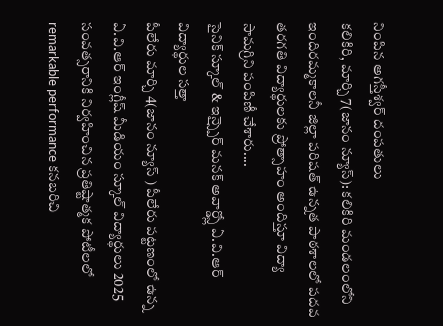నింపిన అగస్తీశ్వర్ దంపతులు
కలికిరి, మార్చి 7(జానం న్యూస్): కలికిరి మండలంలోని ఇందిరమ్మకాలనీ జిల్లా పరిషత్ ఉన్నత పాఠశాలలో పదవ తరగతి విద్యార్థులకు ప్రోత్సాహం అందిస్తూ విద్యా సామగ్రిని పంపిణీ చేశారు....
సైనిక్ స్కూల్ & ఇన్స్పైర్ మనక్ అవార్డ్స్లో ఏ.వి.ఆర్ విద్యార్థుల సత్తా
పీలేరు మార్చి 4(జానం న్యూస్ ) పీలేరు పట్టణంలో ఉన్న ఏ.వి.ఆర్ ఇంగ్లీష్ మీడియం స్కూల్ విద్యార్థులు 2025 సంవత్సరానికి నిర్వహించిన ప్రతిష్టాత్మక పోటీలలో remarkable performance కనబరిచి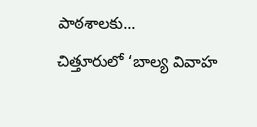పాఠశాలకు...
చిత్తూరులో ‘బాల్య వివాహ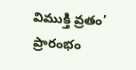విముక్తి వ్రతం’ ప్రారంభం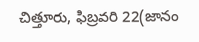చిత్తూరు, ఫిబ్రవరి 22(జానం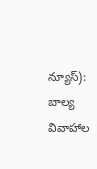న్యూస్): బాల్య వివాహాల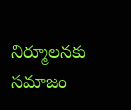నిర్మూలనకు సమాజం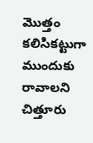మొత్తం కలిసికట్టుగా ముందుకు రావాలని చిత్తూరు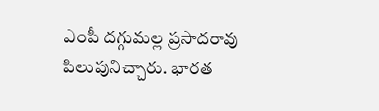ఎంపీ దగ్గుమల్ల ప్రసాదరావు పిలుపునిచ్చారు. భారత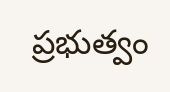ప్రభుత్వం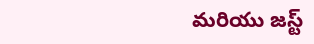మరియు జస్ట్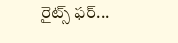రైట్స్ ఫర్...